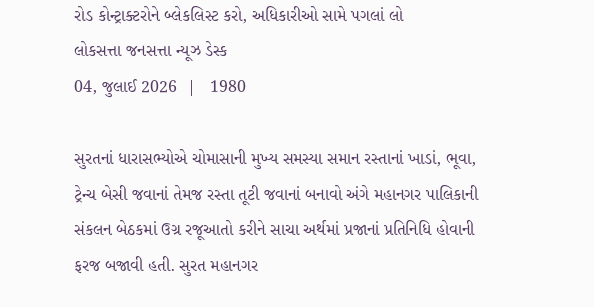રોડ કોન્ટ્રાક્ટરોને બ્લેકલિસ્ટ કરો, અધિકારીઓ સામે પગલાં લો
લોકસત્તા જનસત્તા ન્યૂઝ ડેસ્ક
04, જુલાઈ 2026  |   1980

સુરતનાં ધારાસભ્યોએ ચોમાસાની મુખ્ય સમસ્યા સમાન રસ્તાનાં ખાડાં, ભૂવા, ટ્રેન્ચ બેસી જવાનાં તેમજ રસ્તા તૂટી જવાનાં બનાવો અંગે મહાનગર પાલિકાની સંકલન બેઠકમાં ઉગ્ર રજૂઆતો કરીને સાચા અર્થમાં પ્રજાનાં પ્રતિનિધિ હોવાની ફરજ બજાવી હતી. સુરત મહાનગર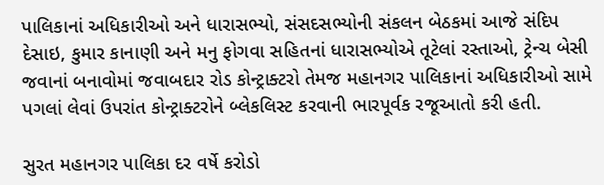પાલિકાનાં અધિકારીઓ અને ધારાસભ્યો, સંસદસભ્યોની સંકલન બેઠકમાં આજે સંદિપ દેસાઇ, કુમાર કાનાણી અને મનુ ફોગવા સહિતનાં ધારાસભ્યોએ તૂટેલાં રસ્તાઓ, ટ્રેન્ચ બેસી જવાનાં બનાવોમાં જવાબદાર રોડ કોન્ટ્રાક્ટરો તેમજ મહાનગર પાલિકાનાં અધિકારીઓ સામે પગલાં લેવાં ઉપરાંત કોન્ટ્રાક્ટરોને બ્લેકલિસ્ટ કરવાની ભારપૂર્વક રજૂઆતો કરી હતી.

સુરત મહાનગર પાલિકા દર વર્ષે કરોડો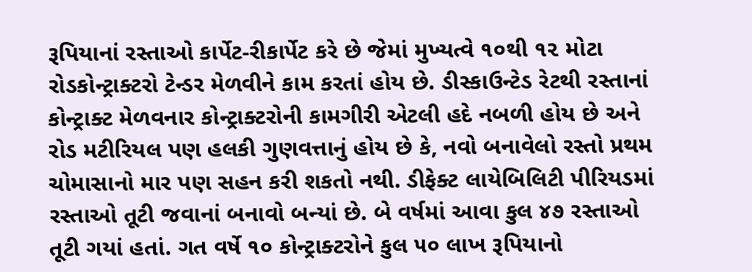રૂપિયાનાં રસ્તાઓ કાર્પેટ-રીકાર્પેટ કરે છે જેમાં મુખ્યત્વે ૧૦થી ૧૨ મોટા રોડકોન્ટ્રાક્ટરો ટેન્ડર મેળવીને કામ કરતાં હોય છે. ડીસ્કાઉન્ટેડ રેટથી રસ્તાનાં કોન્ટ્રાક્ટ મેળવનાર કોન્ટ્રાક્ટરોની કામગીરી એટલી હદે નબળી હોય છે અને રોડ મટીરિયલ પણ હલકી ગુણવત્તાનું હોય છે કે, નવો બનાવેલો રસ્તો પ્રથમ ચોમાસાનો માર પણ સહન કરી શકતો નથી. ડીફેક્ટ લાયેબિલિટી પીરિયડમાં રસ્તાઓ તૂટી જવાનાં બનાવો બન્યાં છે. બે વર્ષમાં આવા કુલ ૪૭ રસ્તાઓ તૂટી ગયાં હતાં. ગત વર્ષે ૧૦ કોન્ટ્રાક્ટરોને કુલ ૫૦ લાખ રૂપિયાનો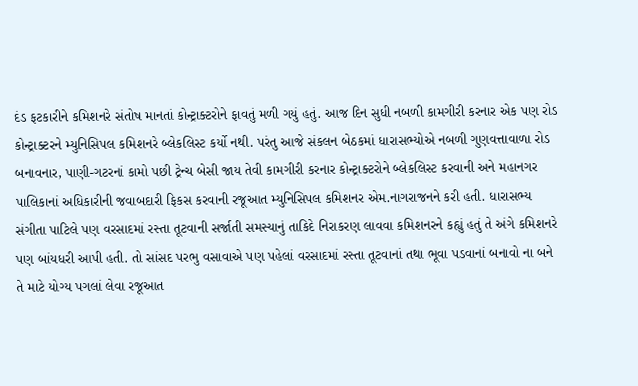દંડ ફટકારીને કમિશનરે સંતોષ માનતાં કોન્ટ્રાક્ટરોને ફાવતું મળી ગયું હતું. આજ દિન સુધી નબળી કામગીરી કરનાર એક પણ રોડ કોન્ટ્રાક્ટરને મ્યુનિસિપલ કમિશનરે બ્લેકલિસ્ટ કર્યો નથી. પરંતુ આજે સંકલન બેઠકમાં ધારાસભ્યોએ નબળી ગુણવત્તાવાળા રોડ બનાવનાર, પાણી-ગટરનાં કામો પછી ટ્રેન્ચ બેસી જાય તેવી કામગીરી કરનાર કોન્ટ્રાક્ટરોને બ્લેકલિસ્ટ કરવાની અને મહાનગર પાલિકાનાં અધિકારીની જવાબદારી ફિકસ કરવાની રજૂઆત મ્યુનિસિપલ કમિશનર એમ.નાગરાજનને કરી હતી. ધારાસભ્ય સંગીતા પાટિલે પણ વરસાદમાં રસ્તા તૂટવાની સર્જાતી સમસ્યાનું તાકિદે નિરાકરણ લાવવા કમિશનરને કહ્યું હતું તે અંગે કમિશનરે પણ બાંયધરી આપી હતી. તો સાંસદ પરભુ વસાવાએ પણ પહેલાં વરસાદમાં રસ્તા તૂટવાનાં તથા ભૂવા પડવાનાં બનાવો ના બને તે માટે યોગ્ય પગલાં લેવા રજૂઆત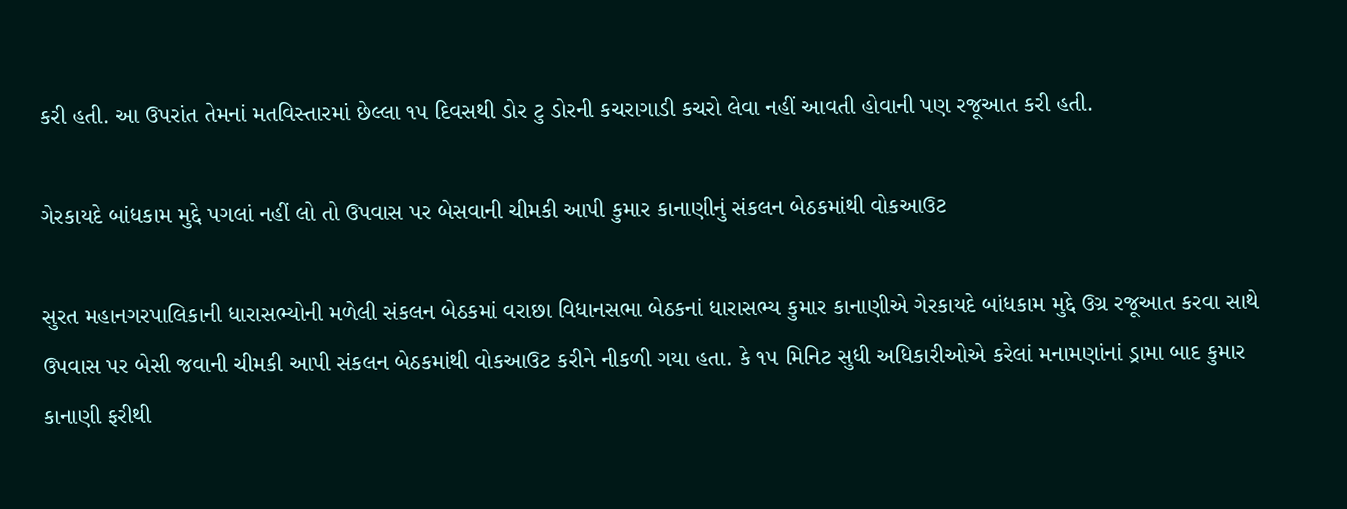કરી હતી. આ ઉપરાંત તેમનાં મતવિસ્તારમાં છેલ્લા ૧૫ દિવસથી ડોર ટુ ડોરની કચરાગાડી કચરો લેવા નહીં આવતી હોવાની પણ રજૂઆત કરી હતી.

ગેરકાયદે બાંધકામ મુદ્દે પગલાં નહીં લો તો ઉપવાસ પર બેસવાની ચીમકી આપી કુમાર કાનાણીનું સંકલન બેઠકમાંથી વોકઆઉટ

સુરત મહાનગરપાલિકાની ધારાસભ્યોની મળેલી સંકલન બેઠકમાં વરાછા વિધાનસભા બેઠકનાં ધારાસભ્ય કુમાર કાનાણીએ ગેરકાયદે બાંધકામ મુદ્દે ઉગ્ર રજૂઆત કરવા સાથે ઉપવાસ પર બેસી જવાની ચીમકી આપી સંકલન બેઠકમાંથી વોકઆઉટ કરીને નીકળી ગયા હતા. કે ૧૫ મિનિટ સુધી અધિકારીઓએ કરેલાં મનામણાંનાં ડ્રામા બાદ કુમાર કાનાણી ફરીથી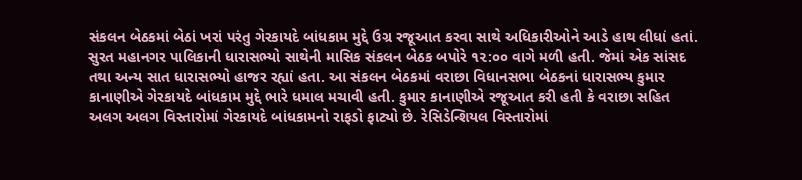સંકલન બેઠકમાં બેઠાં ખરાં પરંતુ ગેરકાયદે બાંધકામ મુદ્દે ઉગ્ર રજૂઆત કરવા સાથે અધિકારીઓને આડે હાથ લીધાં હતાં. સુરત મહાનગર પાલિકાની ધારાસભ્યો સાથેની માસિક સંકલન બેઠક બપોરે ૧૨:૦૦ વાગે મળી હતી. જેમાં એક સાંસદ તથા અન્ય સાત ધારાસભ્યો હાજર રહ્યાં હતા. આ સંકલન બેઠકમાં વરાછા વિધાનસભા બેઠકનાં ધારાસભ્ય કુમાર કાનાણીએ ગેરકાયદે બાંધકામ મુદ્દે ભારે ધમાલ મચાવી હતી. કુમાર કાનાણીએ રજૂઆત કરી હતી કે વરાછા સહિત અલગ અલગ વિસ્તારોમાં ગેરકાયદે બાંધકામનો રાફડો ફાટ્યો છે. રેસિડેન્શિયલ વિસ્તારોમાં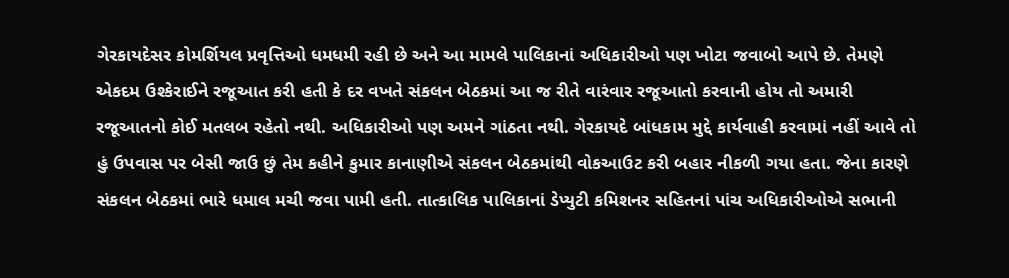ગેરકાયદેસર કોમર્શિયલ પ્રવૃત્તિઓ ધમધમી રહી છે અને આ મામલે પાલિકાનાં અધિકારીઓ પણ ખોટા જવાબો આપે છે. તેમણે એકદમ ઉશ્કેરાઈને રજૂઆત કરી હતી કે દર વખતે સંકલન બેઠકમાં આ જ રીતે વારંવાર રજૂઆતો કરવાની હોય તો અમારી રજૂઆતનો કોઈ મતલબ રહેતો નથી. અધિકારીઓ પણ અમને ગાંઠતા નથી. ગેરકાયદે બાંધકામ મુદ્દે કાર્યવાહી કરવામાં નહીં આવે તો હું ઉપવાસ પર બેસી જાઉ છું તેમ કહીને કુમાર કાનાણીએ સંકલન બેઠકમાંથી વોકઆઉટ કરી બહાર નીકળી ગયા હતા. જેના કારણે સંકલન બેઠકમાં ભારે ધમાલ મચી જવા પામી હતી. તાત્કાલિક પાલિકાનાં ડેપ્યુટી કમિશનર સહિતનાં પાંચ અધિકારીઓએ સભાની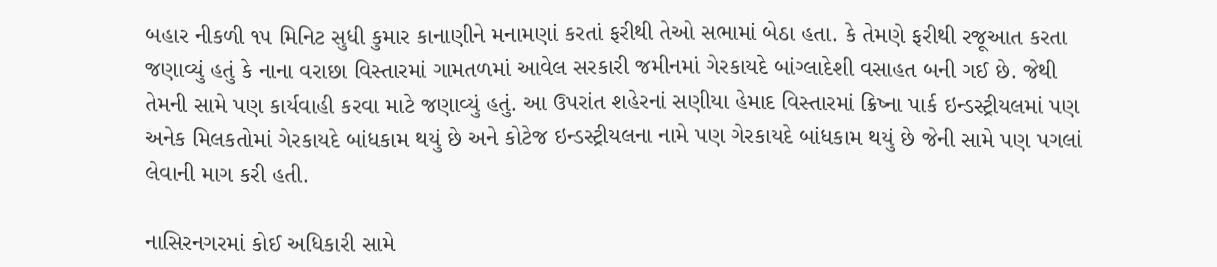બહાર નીકળી ૧૫ મિનિટ સુધી કુમાર કાનાણીને મનામણાં કરતાં ફરીથી તેઓ સભામાં બેઠા હતા. કે તેમણે ફરીથી રજૂઆત કરતા જણાવ્યું હતું કે નાના વરાછા વિસ્તારમાં ગામતળમાં આવેલ સરકારી જમીનમાં ગેરકાયદે બાંગ્લાદેશી વસાહત બની ગઈ છે. જેથી તેમની સામે પણ કાર્યવાહી કરવા માટે જણાવ્યું હતું. આ ઉપરાંત શહેરનાં સણીયા હેમાદ વિસ્તારમાં ક્રિષ્ના પાર્ક ઇન્ડસ્ટ્રીયલમાં પણ અનેક મિલકતોમાં ગેરકાયદે બાંધકામ થયું છે અને કોટેજ ઇન્ડસ્ટ્રીયલના નામે પણ ગેરકાયદે બાંધકામ થયું છે જેની સામે પણ પગલાં લેવાની માગ કરી હતી.

નાસિરનગરમાં કોઈ અધિકારી સામે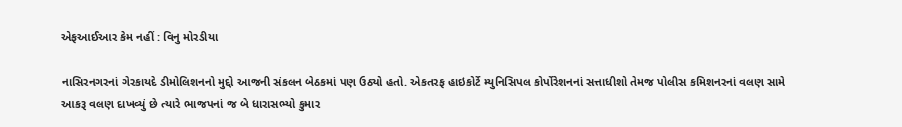એફઆઈઆર કેમ નહીં : વિનુ મોરડીયા

નાસિરનગરનાં ગેરકાયદે ડીમોલિશનનો મુદ્દો આજની સંકલન બેઠકમાં પણ ઉઠ્યો હતો. એકતરફ હાઇકોર્ટે મ્યુનિસિપલ કોર્પોરેશનનાં સત્તાધીશો તેમજ પોલીસ કમિશનરનાં વલણ સામે આકરૂ વલણ દાખવ્યું છે ત્યારે ભાજપનાં જ બે ધારાસભ્યો કુમાર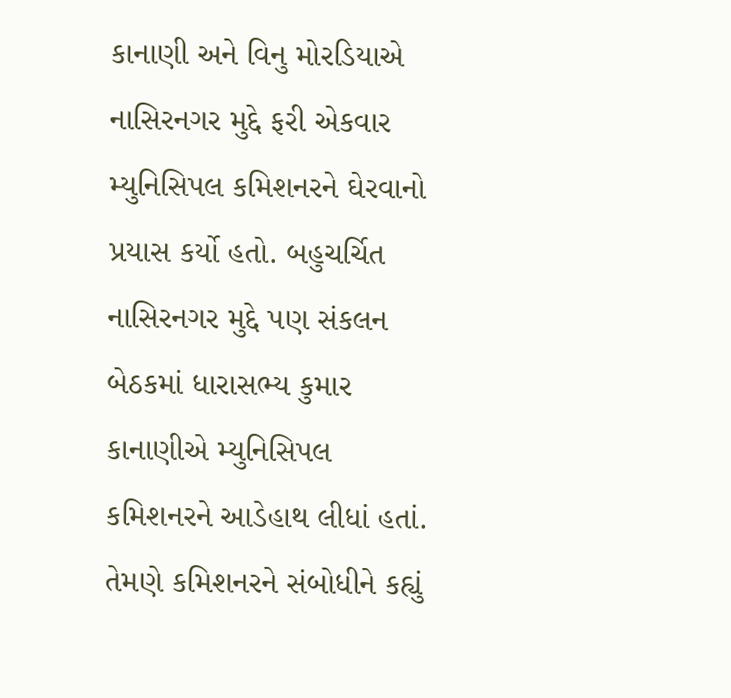કાનાણી અને વિનુ મોરડિયાએ નાસિરનગર મુદ્દે ફરી એકવાર મ્યુનિસિપલ કમિશનરને ઘેરવાનો પ્રયાસ કર્યો હતો. બહુચર્ચિત નાસિરનગર મુદ્દે પણ સંકલન બેઠકમાં ધારાસભ્ય કુમાર કાનાણીએ મ્યુનિસિપલ કમિશનરને આડેહાથ લીધાં હતાં. તેમણે કમિશનરને સંબોધીને કહ્યું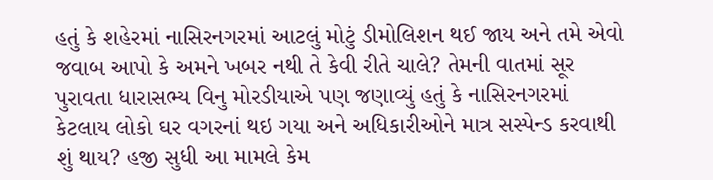હતું કે શહેરમાં નાસિરનગરમાં આટલું મોટું ડીમોલિશન થઈ જાય અને તમે એવો જવાબ આપો કે અમને ખબર નથી તે કેવી રીતે ચાલે? તેમની વાતમાં સૂર પુરાવતા ધારાસભ્ય વિનુ મોરડીયાએ પણ જણાવ્યું હતું કે નાસિરનગરમાં કેટલાય લોકો ઘર વગરનાં થઇ ગયા અને અધિકારીઓને માત્ર સસ્પેન્ડ કરવાથી શું થાય? હજી સુધી આ મામલે કેમ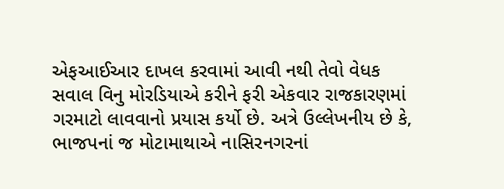એફઆઈઆર દાખલ કરવામાં આવી નથી તેવો વેધક સવાલ વિનુ મોરડિયાએ કરીને ફરી એકવાર રાજકારણમાં ગરમાટો લાવવાનો પ્રયાસ કર્યો છે. અત્રે ઉલ્લેખનીય છે કે, ભાજપનાં જ મોટામાથાએ નાસિરનગરનાં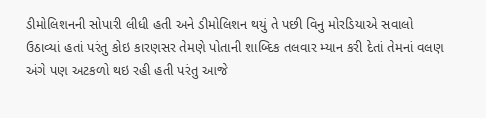ડીમોલિશનની સોપારી લીધી હતી અને ડીમોલિશન થયું તે પછી વિનુ મોરડિયાએ સવાલો ઉઠાવ્યાં હતાં પરંતુ કોઇ કારણસર તેમણે પોતાની શાબ્દિક તલવાર મ્યાન કરી દેતાં તેમનાં વલણ અંગે પણ અટકળો થઇ રહી હતી પરંતુ આજે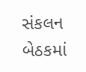સંકલન બેઠકમાં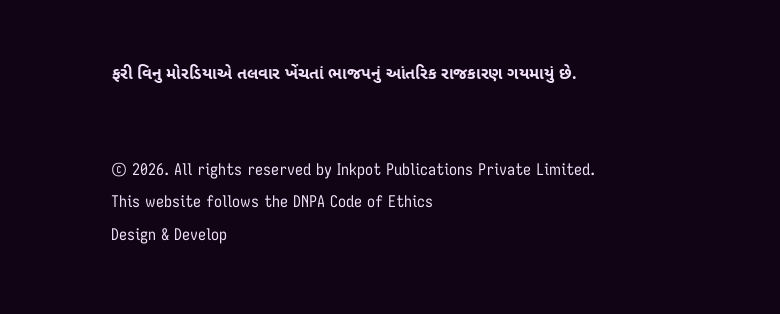ફરી વિનુ મોરડિયાએ તલવાર ખેંચતાં ભાજપનું આંતરિક રાજકારણ ગયમાયું છે.


© 2026. All rights reserved by Inkpot Publications Private Limited.
This website follows the DNPA Code of Ethics
Design & Develop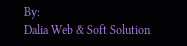By:
Dalia Web & Soft Solution